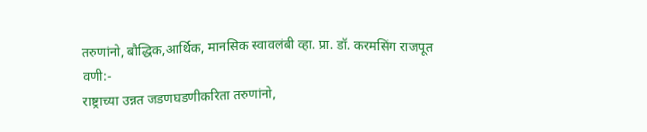तरुणांनो, बौद्धिक,आर्थिक, मानसिक स्वावलंबी व्हा. प्रा. डॉ. करमसिंग राजपूत
वणी:-
राष्ट्राच्या उन्नत जडणघडणीकरिता तरुणांनो,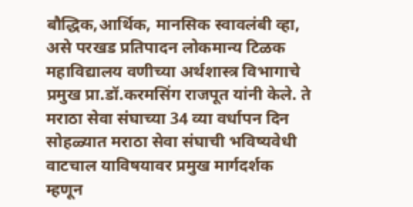बौद्धिक,आर्थिक, मानसिक स्वावलंबी व्हा, असे परखड प्रतिपादन लोकमान्य टिळक महाविद्यालय वणीच्या अर्थशास्त्र विभागाचे प्रमुख प्रा.डॉ.करमसिंग राजपूत यांनी केले. ते मराठा सेवा संघाच्या 34 व्या वर्धापन दिन सोहळ्यात मराठा सेवा संघाची भविष्यवेधी वाटचाल याविषयावर प्रमुख मार्गदर्शक म्हणून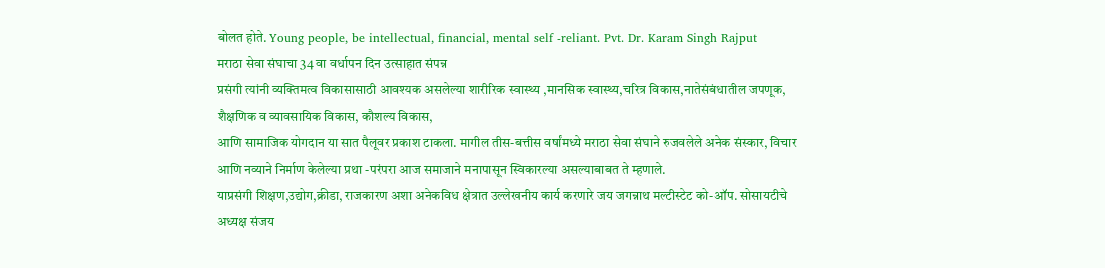बोलत होते. Young people, be intellectual, financial, mental self -reliant. Pvt. Dr. Karam Singh Rajput
मराठा सेवा संघाचा 34 वा वर्धापन दिन उत्साहात संपन्न
प्रसंगी त्यांनी व्यक्तिमत्व विकासासाठी आवश्यक असलेल्या शारीरिक स्वास्थ्य ,मानसिक स्वास्थ्य,चरित्र विकास,नातेसंबंधातील जपणूक, शैक्षणिक व व्यावसायिक विकास, कौशल्य विकास,
आणि सामाजिक योगदान या सात पैलूवर प्रकाश टाकला. मागील तीस-बत्तीस वर्षांमध्ये मराठा सेवा संघाने रुजवलेले अनेक संस्कार, विचार आणि नव्याने निर्माण केलेल्या प्रथा -परंपरा आज समाजाने मनापासून स्विकारल्या असल्याबाबत ते म्हणाले.
याप्रसंगी शिक्षण,उद्योग,क्रीडा, राजकारण अशा अनेकविध क्षेत्रात उल्लेखनीय कार्य करणारे जय जगन्नाथ मल्टीस्टेट को-ऑप. सोसायटीचे अध्यक्ष संजय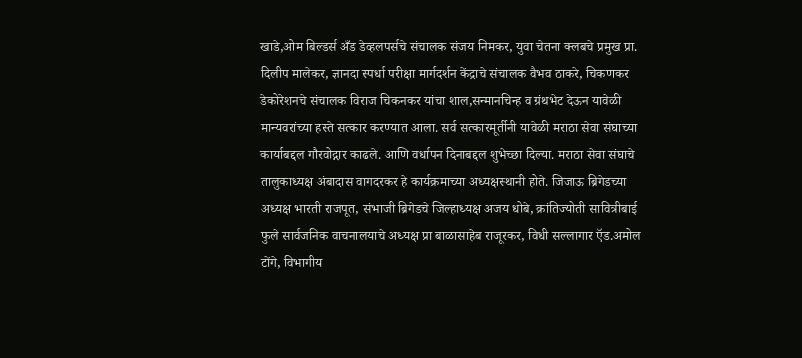खाडे,ओम बिल्डर्स अँड डेव्हलपर्सचे संचालक संजय निमकर, युवा चेतना क्लबचे प्रमुख प्रा. दिलीप मालेकर, ज्ञानदा स्पर्धा परीक्षा मार्गदर्शन केंद्राचे संचालक वैभव ठाकरे, चिकणकर डेकोरेशनचे संचालक विराज चिकनकर यांचा शाल,सन्मानचिन्ह व ग्रंथभेट देऊन यावेळी मान्यवरांच्या हस्ते सत्कार करण्यात आला. सर्व सत्कारमूर्तीनी यावेळी मराठा सेवा संघाच्या कार्याबद्दल गौरवोद्गार काढले. आणि वर्धापन दिनाबद्दल शुभेच्छा दिल्या. मराठा सेवा संघाचे तालुकाध्यक्ष अंबादास वागदरकर हे कार्यक्रमाच्या अध्यक्षस्थानी होते. जिजाऊ ब्रिगेडच्या अध्यक्ष भारती राजपूत, संभाजी ब्रिगेडचे जिल्हाध्यक्ष अजय धोबे, क्रांतिज्योती सावित्रीबाई फुले सार्वजनिक वाचनालयाचे अध्यक्ष प्रा बाळासाहेब राजूरकर, विधी सल्लागार ऍड.अमोल टोंगे, विभागीय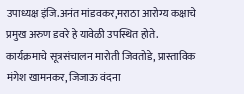उपाध्यक्ष इंजि.अनंत मांडवकर,मराठा आरोग्य कक्षाचे प्रमुख अरुण डवरे हे यावेळी उपस्थित होते.
कार्यक्रमाचे सूत्रसंचालन मारोती जिवतोडे, प्रास्ताविक मंगेश खामनकर, जिजाऊ वंदना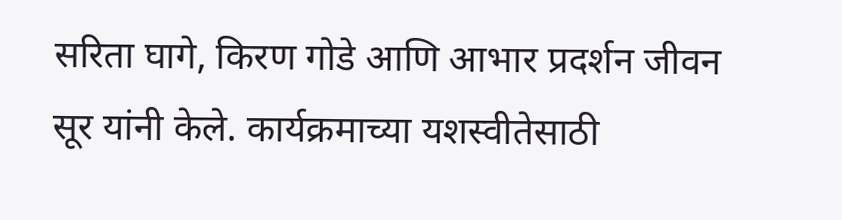सरिता घागे, किरण गोडे आणि आभार प्रदर्शन जीवन सूर यांनी केले. कार्यक्रमाच्या यशस्वीतेसाठी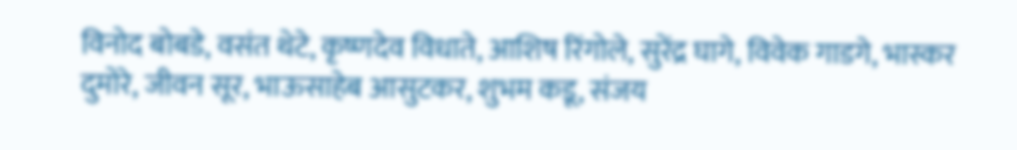विनोद बोबडे, वसंत थेटे, कृष्णदेव विधाते, आशिष रिंगोले, सुरेंद्र घागे, विवेक गाडगे, भास्कर दुमोरे, जीवन सूर, भाऊसाहेब आसुटकर, शुभम कडू, संजय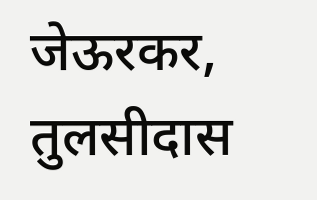जेऊरकर, तुलसीदास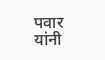पवार यांनी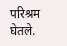परिश्रम घेतले.